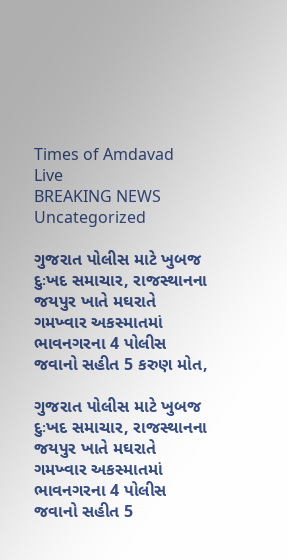Times of Amdavad Live
BREAKING NEWS
Uncategorized

ગુજરાત પોલીસ માટે ખુબજ દુઃખદ સમાચાર, રાજસ્થાનના જયપુર ખાતે મઘરાતે ગમખ્વાર અકસ્માતમાં ભાવનગરના 4 પોલીસ જવાનો સહીત 5 કરુણ મોત,

ગુજરાત પોલીસ માટે ખુબજ દુઃખદ સમાચાર, રાજસ્થાનના જયપુર ખાતે મઘરાતે ગમખ્વાર અકસ્માતમાં ભાવનગરના 4 પોલીસ જવાનો સહીત 5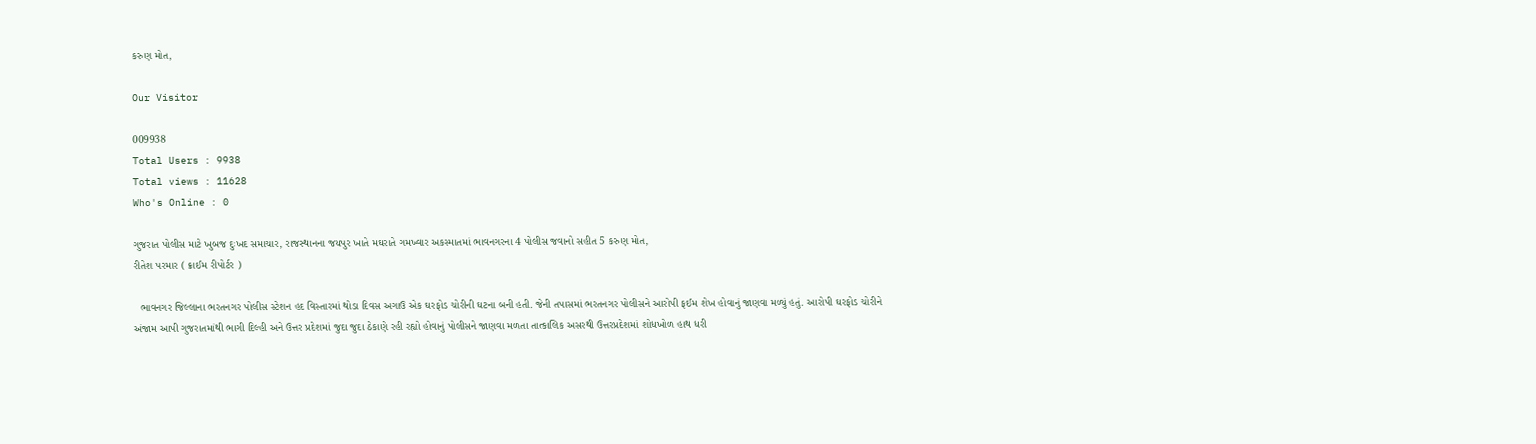કરુણ મોત,

Our Visitor

009938
Total Users : 9938
Total views : 11628
Who's Online : 0

ગુજરાત પોલીસ માટે ખુબજ દુઃખદ સમાચાર, રાજસ્થાનના જયપુર ખાતે મઘરાતે ગમખ્વાર અકસ્માતમાં ભાવનગરના 4 પોલીસ જવાનો સહીત 5 કરુણ મોત,
રીતેશ પરમાર ( ક્રાઈમ રીપોર્ટર )

  ભાવનગર જિલ્લાના ભરતનગર પોલીસ સ્ટેશન હદ વિસ્તારમાં થોડા દિવસ અગાઉ એક ઘરફોડ ચોરીની ઘટના બની હતી. જેની તપાસમાં ભરતનગર પોલીસને આરોપી ફઈમ શેખ હોવાનું જાણવા મળ્યું હતું. આરોપી ઘરફોડ ચોરીને અંજામ આપી ગુજરાતમાંથી ભાગી દિલ્હી અને ઉત્તર પ્રદેશમાં જુદા જુદા ઠેકાણે રહી રહ્યો હોવાનું પોલીસને જાણવા મળતા તાત્કાલિક અસરથી ઉત્તરપ્રદેશમાં શોધખોળ હાથ ધરી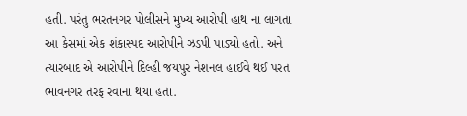હતી. પરંતુ ભરતનગર પોલીસને મુખ્ય આરોપી હાથ ના લાગતા આ કેસમાં એક શંકાસ્પદ આરોપીને ઝડપી પાડ્યો હતો. અને ત્યારબાદ એ આરોપીને દિલ્હી જયપુર નેશનલ હાઈવે થઈ પરત ભાવનગર તરફ રવાના થયા હતા.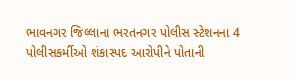ભાવનગર જિલ્લાના ભરતનગર પોલીસ સ્ટેશનના 4 પોલીસકર્મીઓ શંકાસ્પદ આરોપીને પોતાની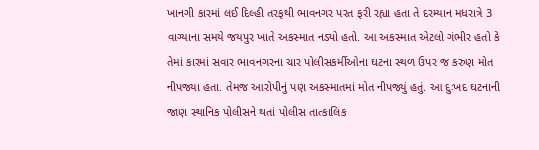ખાનગી કારમાં લઈ દિલ્હી તરફથી ભાવનગર પરત ફરી રહ્યા હતા તે દરમ્યાન મધરાત્રે 3 વાગ્યાના સમયે જયપુર ખાતે અકસ્માત નડ્યો હતો. આ અકસ્માત એટલો ગંભીર હતો કે તેમાં કારમાં સવાર ભાવનગરના ચાર પોલીસકર્મીઓના ઘટના સ્થળ ઉપર જ કરુણ મોત નીપજ્યા હતા. તેમજ આરોપીનું પણ અકસ્માતમાં મોત નીપજ્યું હતું. આ દુઃખદ ઘટનાની જાણ સ્થાનિક પોલીસને થતાં પોલીસ તાત્કાલિક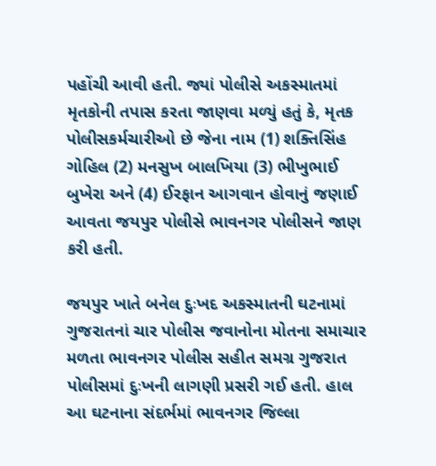પહોંચી આવી હતી. જ્યાં પોલીસે અકસ્માતમાં મૃતકોની તપાસ કરતા જાણવા મળ્યું હતું કે, મૃતક પોલીસકર્મચારીઓ છે જેના નામ (1) શક્તિસિંહ ગોહિલ (2) મનસુખ બાલખિયા (3) ભીખુભાઈ બુખેરા અને (4) ઈરફાન આગવાન હોવાનું જણાઈ આવતા જયપુર પોલીસે ભાવનગર પોલીસને જાણ કરી હતી.

જયપુર ખાતે બનેલ દુઃખદ અકસ્માતની ઘટનામાં ગુજરાતનાં ચાર પોલીસ જવાનોના મોતના સમાચાર મળતા ભાવનગર પોલીસ સહીત સમગ્ર ગુજરાત પોલીસમાં દુઃખની લાગણી પ્રસરી ગઈ હતી. હાલ આ ઘટનાના સંદર્ભમાં ભાવનગર જિલ્લા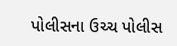પોલીસના ઉચ્ચ પોલીસ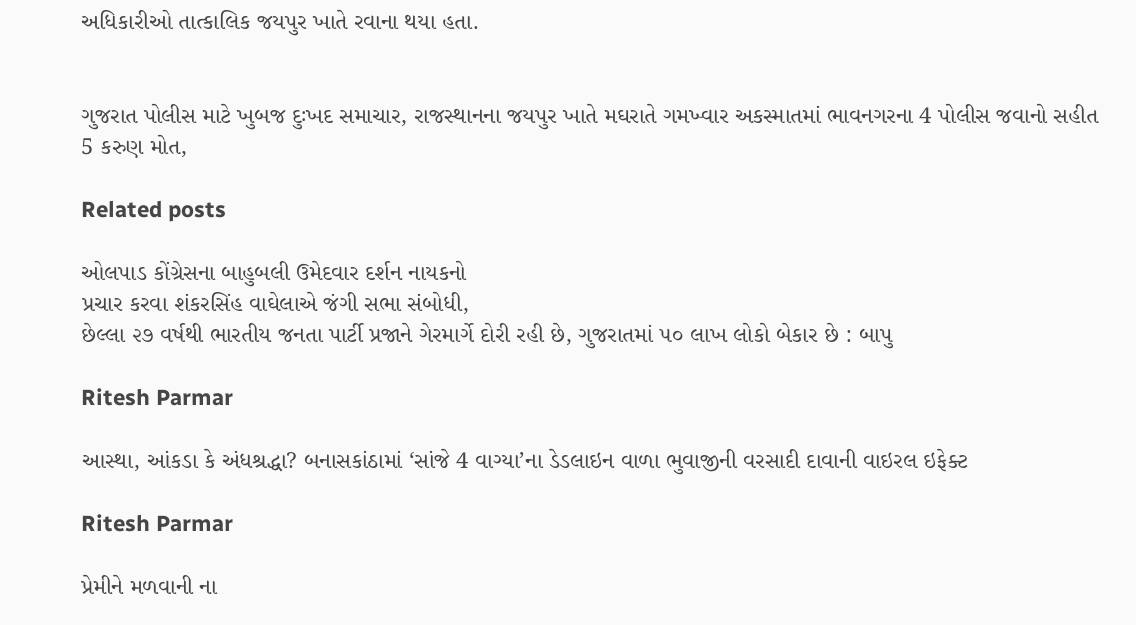અધિકારીઓ તાત્કાલિક જયપુર ખાતે રવાના થયા હતા.


ગુજરાત પોલીસ માટે ખુબજ દુઃખદ સમાચાર, રાજસ્થાનના જયપુર ખાતે મઘરાતે ગમખ્વાર અકસ્માતમાં ભાવનગરના 4 પોલીસ જવાનો સહીત 5 કરુણ મોત,

Related posts

ઓલપાડ કોંગ્રેસના બાહુબલી ઉમેદવાર દર્શન નાયકનો
પ્રચાર કરવા શંકરસિંહ વાઘેલાએ જંગી સભા સંબોધી,
છેલ્લા ૨૭ વર્ષથી ભારતીય જનતા પાર્ટી પ્રજાને ગેરમાર્ગે દોરી રહી છે, ગુજરાતમાં ૫૦ લાખ લોકો બેકાર છે : બાપુ

Ritesh Parmar

આસ્થા, આંકડા કે અંધશ્રદ્ધા? બનાસકાંઠામાં ‘સાંજે 4 વાગ્યા’ના ડેડલાઇન વાળા ભુવાજીની વરસાદી દાવાની વાઇરલ ઇફેક્ટ

Ritesh Parmar

પ્રેમીને મળવાની ના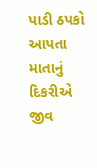પાડી ઠપકો આપતા માતાનું દિકરીએ જીવ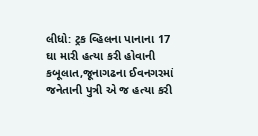લીધો: ટ્રક વ્હિલના પાનાના 17 ઘા મારી હત્યા કરી હોવાની કબૂલાત,જૂનાગઢના ઈવનગરમાં જનેતાની પુત્રી એ જ હત્યા કરી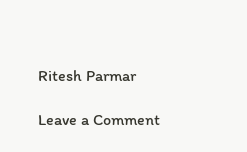Ritesh Parmar

Leave a Comment